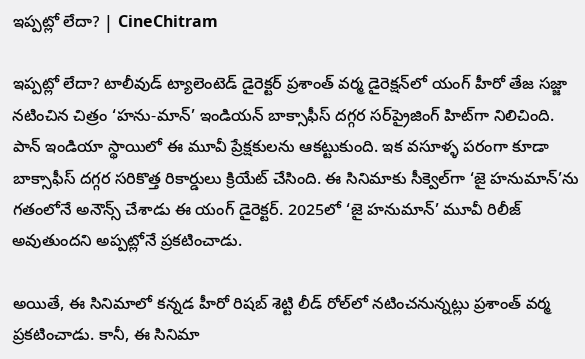ఇప్పట్లో లేదా? | CineChitram

ఇప్పట్లో లేదా? టాలీవుడ్ ట్యాలెంటెడ్ డైరెక్టర్ ప్రశాంత్ వర్మ డైరెక్షన్‌లో యంగ్ హీరో తేజ సజ్జా నటించిన చిత్రం ‘హను-మాన్’ ఇండియన్ బాక్సాఫీస్ దగ్గర సర్‌ప్రైజింగ్ హిట్‌గా నిలిచింది. పాన్ ఇండియా స్థాయిలో ఈ మూవీ ప్రేక్షకులను ఆకట్టుకుంది. ఇక వసూళ్ళ పరంగా కూడా బాక్సాఫీస్ దగ్గర సరికొత్త రికార్డులు క్రియేట్ చేసింది. ఈ సినిమాకు సీక్వెల్‌గా ‘జై హనుమాన్’ను గతంలోనే అనౌన్స్ చేశాడు ఈ యంగ్ డైరెక్టర్. 2025లో ‘జై హనుమాన్’ మూవీ రిలీజ్ అవుతుందని అప్పట్లోనే ప్రకటించాడు.

అయితే, ఈ సినిమాలో కన్నడ హీరో రిషబ్ శెట్టి లీడ్ రోల్‌లో నటించనున్నట్లు ప్రశాంత్ వర్మ ప్రకటించాడు. కానీ, ఈ సినిమా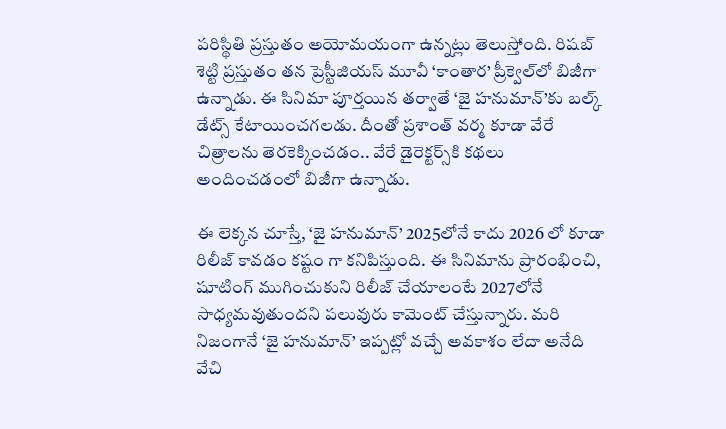పరిస్థితి ప్రస్తుతం అయోమయంగా ఉన్నట్లు తెలుస్తోంది. రిషబ్ శెట్టి ప్రస్తుతం తన ప్రెస్టీజియస్ మూవీ ‘కాంతార’ ప్రీక్వెల్‌లో బిజీగా ఉన్నాడు. ఈ సినిమా పూర్తయిన తర్వాతే ‘జై హనుమాన్’కు బల్క్ డేట్స్ కేటాయించగలడు. దీంతో ప్రశాంత్ వర్మ కూడా వేరే చిత్రాలను తెరకెక్కించడం.. వేరే డైరెక్టర్స్‌కి కథలు అందించడంలో బిజీగా ఉన్నాడు.

ఈ లెక్కన చూస్తే, ‘జై హనుమాన్’ 2025లోనే కాదు 2026 లో కూడా రిలీజ్ కావడం కష్టం గా కనిపిస్తుంది. ఈ సినిమాను ప్రారంభించి, షూటింగ్ ముగించుకుని రిలీజ్ చేయాలంటే 2027లోనే సాధ్యమవుతుందని పలువురు కామెంట్ చేస్తున్నారు. మరి నిజంగానే ‘జై హనుమాన్’ ఇప్పట్లో వచ్చే అవకాశం లేదా అనేది వేచి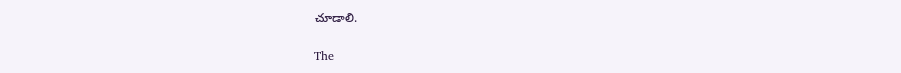చూడాలి.

The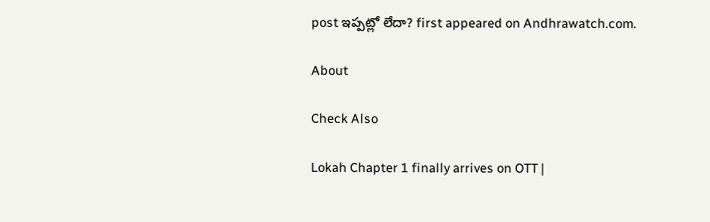post ఇప్పట్లో లేదా? first appeared on Andhrawatch.com.

About

Check Also

Lokah Chapter 1 finally arrives on OTT |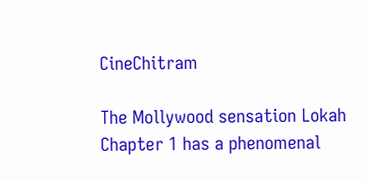CineChitram

The Mollywood sensation Lokah Chapter 1 has a phenomenal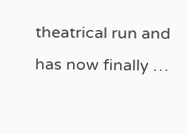theatrical run and has now finally …